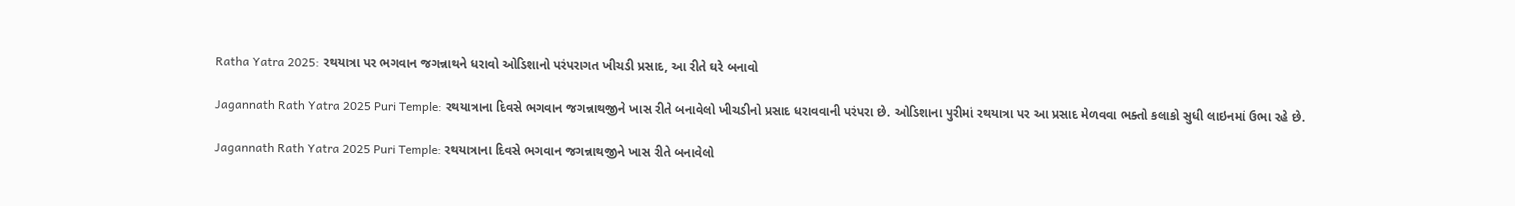Ratha Yatra 2025: રથયાત્રા પર ભગવાન જગન્નાથને ધરાવો ઓડિશાનો પરંપરાગત ખીચડી પ્રસાદ, આ રીતે ઘરે બનાવો

Jagannath Rath Yatra 2025 Puri Temple: રથયાત્રાના દિવસે ભગવાન જગન્નાથજીને ખાસ રીતે બનાવેલો ખીચડીનો પ્રસાદ ધરાવવાની પરંપરા છે. ઓડિશાના પુરીમાં રથયાત્રા પર આ પ્રસાદ મેળવવા ભક્તો કલાકો સુધી લાઇનમાં ઉભા રહે છે.

Jagannath Rath Yatra 2025 Puri Temple: રથયાત્રાના દિવસે ભગવાન જગન્નાથજીને ખાસ રીતે બનાવેલો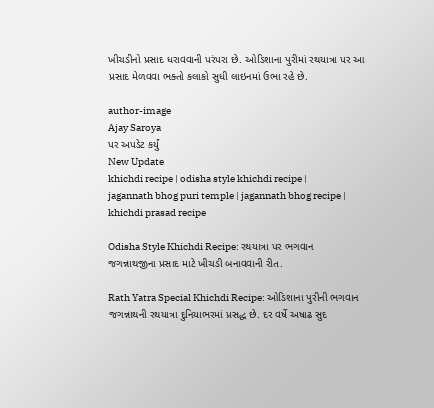ખીચડીનો પ્રસાદ ધરાવવાની પરંપરા છે. ઓડિશાના પુરીમાં રથયાત્રા પર આ પ્રસાદ મેળવવા ભક્તો કલાકો સુધી લાઇનમાં ઉભા રહે છે.

author-image
Ajay Saroya
પર અપડેટ કર્યું
New Update
khichdi recipe | odisha style khichdi recipe | jagannath bhog puri temple | jagannath bhog recipe | khichdi prasad recipe

Odisha Style Khichdi Recipe: રથયાત્રા પર ભગવાન જગન્નાથજીના પ્રસાદ માટે ખીચડી બનાવવાની રીત.

Rath Yatra Special Khichdi Recipe: ઓડિશાના પુરીની ભગવાન જગન્નાથની રથયાત્રા દુનિયાભરમાં પ્રસદ્ધ છે. દર વર્ષે અષાઢ સુદ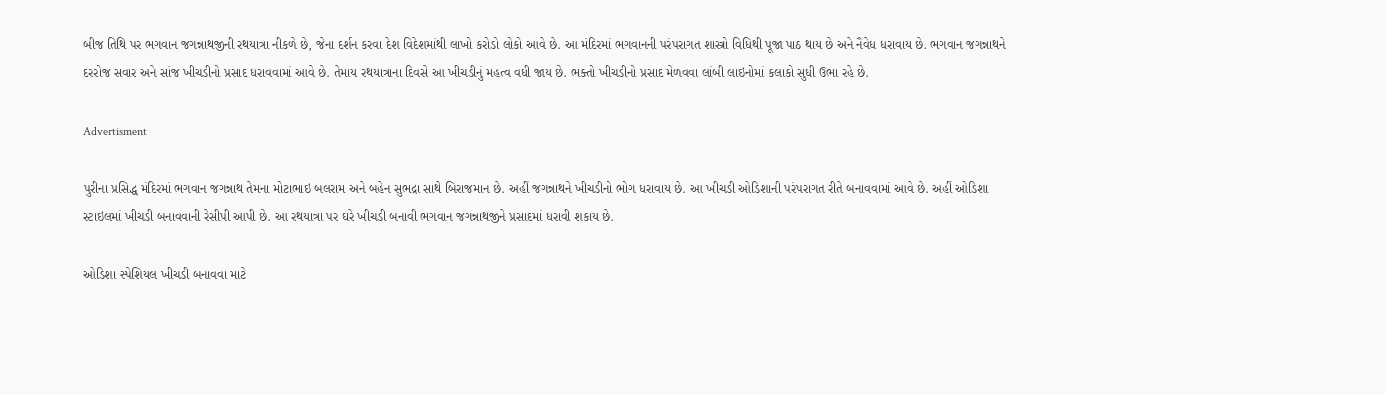બીજ તિથિ પર ભગવાન જગન્નાથજીની રથયાત્રા નીકળે છે, જેના દર્શન કરવા દેશ વિદેશમાંથી લાખો કરોડો લોકો આવે છે. આ મંદિરમાં ભગવાનની પરંપરાગત શાસ્ત્રો વિધિથી પૂજા પાઠ થાય છે અને નૈવેધ ધરાવાય છે. ભગવાન જગન્નાથને દરરોજ સવાર અને સાંજ ખીચડીનો પ્રસાદ ધરાવવામાં આવે છે. તેમાય રથયાત્રાના દિવસે આ ખીચડીનું મહત્વ વધી જાય છે. ભક્તો ખીચડીનો પ્રસાદ મેળવવા લાંબી લાઇનોમાં કલાકો સુધી ઉભા રહે છે.

Advertisment

પુરીના પ્રસિદ્ધ મંદિરમાં ભગવાન જગન્નાથ તેમના મોટાભાઇ બલરામ અને બહેન સુભદ્રા સાથે બિરાજમાન છે. અહીં જગન્નાથને ખીચડીનો ભોગ ધરાવાય છે. આ ખીચડી ઓડિશાની પરંપરાગત રીતે બનાવવામાં આવે છે. અહીં ઓડિશા સ્ટાઇલમાં ખીચડી બનાવવાની રેસીપી આપી છે. આ રથયાત્રા પર ઘરે ખીચડી બનાવી ભગવાન જગન્નાથજીને પ્રસાદમાં ધરાવી શકાય છે.

ઓડિશા સ્પેશિયલ ખીચડી બનાવવા માટે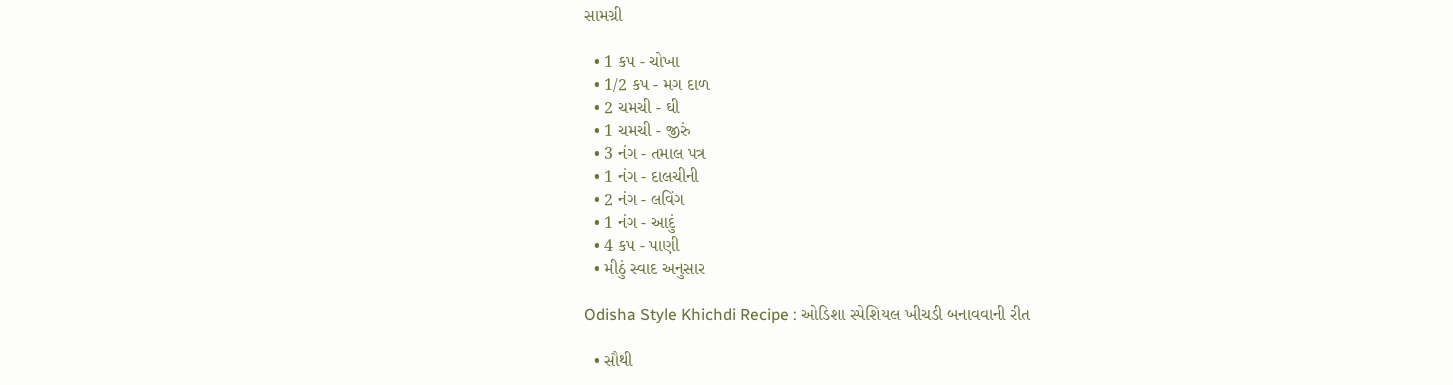સામગ્રી

  • 1 કપ - ચોખા
  • 1/2 કપ - મગ દાળ
  • 2 ચમચી - ઘી
  • 1 ચમચી - જીરું
  • 3 નંગ - તમાલ પત્ર
  • 1 નંગ - દાલચીની
  • 2 નંગ - લવિંગ
  • 1 નંગ - આદું
  • 4 કપ - પાણી
  • મીઠું સ્વાદ અનુસાર

Odisha Style Khichdi Recipe : ઓડિશા સ્પેશિયલ ખીચડી બનાવવાની રીત

  • સૌથી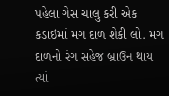પહેલા ગેસ ચાલુ કરી એક કડાઇમાં મગ દાળ શેકી લો. મગ દાળનો રંગ સહેજ બ્રાઉન થાય ત્યાં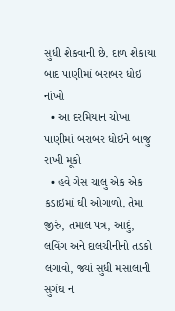સુધી શેકવાની છે. દાળ શેકાયા બાદ પાણીમાં બરાબર ધોઇ નાંખો
  • આ દરમિયાન ચોખા પાણીમાં બરાબર ધોઇને બાજુ રાખી મૂકો
  • હવે ગેસ ચાલુ એક એક કડાઇમાં ઘી ઓગાળો. તેમા જીરું, તમાલ પત્ર, આદું, લવિંગ અને દાલચીનીનો તડકો લગાવો, જ્યાં સુધી મસાલાની સુગંઘ ન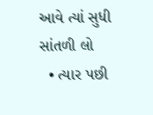આવે ત્યાં સુધી સાંતળી લો
  • ત્યાર પછી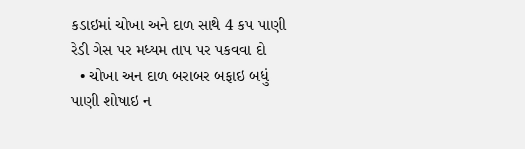કડાઇમાં ચોખા અને દાળ સાથે 4 કપ પાણી રેડી ગેસ પર મધ્યમ તાપ પર પકવવા દો
  • ચોખા અન દાળ બરાબર બફાઇ બધું પાણી શોષાઇ ન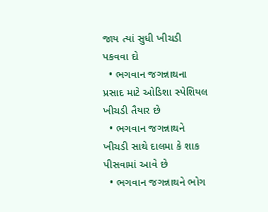જાય ત્યાં સુધી ખીચડી પકવવા દો
  • ભગવાન જગન્નાથના પ્રસાદ માટે ઓડિશા સ્પેશિયલ ખીચડી તૈયાર છે
  • ભગવાન જગન્નાથને ખીચડી સાથે દાલમા કે શાક પીસવામાં આવે છે
  • ભગવાન જગન્નાથને ભોગ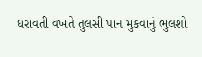ધરાવતી વખતે તુલસી પાન મુકવાનું ભુલશો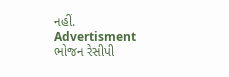નહીં.
Advertisment
ભોજન રેસીપી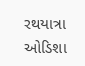રથયાત્રા ઓડિશા